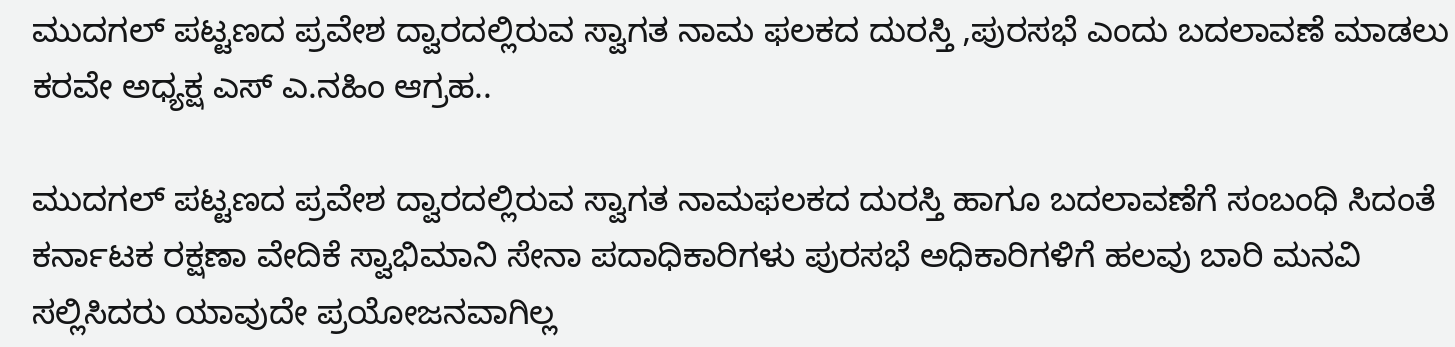ಮುದಗಲ್ ಪಟ್ಟಣದ ಪ್ರವೇಶ ದ್ವಾರದಲ್ಲಿರುವ ಸ್ವಾಗತ ನಾಮ ಫಲಕದ ದುರಸ್ತಿ ,ಪುರಸಭೆ ಎಂದು ಬದಲಾವಣೆ ಮಾಡಲು ಕರವೇ ಅಧ್ಯಕ್ಷ ಎಸ್ ಎ.ನಹಿಂ ಆಗ್ರಹ..

ಮುದಗಲ್ ಪಟ್ಟಣದ ಪ್ರವೇಶ ದ್ವಾರದಲ್ಲಿರುವ ಸ್ವಾಗತ ನಾಮಫಲಕದ ದುರಸ್ತಿ ಹಾಗೂ ಬದಲಾವಣೆಗೆ ಸಂಬಂಧಿ ಸಿದಂತೆ ಕರ್ನಾಟಕ ರಕ್ಷಣಾ ವೇದಿಕೆ ಸ್ವಾಭಿಮಾನಿ ಸೇನಾ ಪದಾಧಿಕಾರಿಗಳು ಪುರಸಭೆ ಅಧಿಕಾರಿಗಳಿಗೆ ಹಲವು ಬಾರಿ ಮನವಿ ಸಲ್ಲಿಸಿದರು ಯಾವುದೇ ಪ್ರಯೋಜನವಾಗಿಲ್ಲ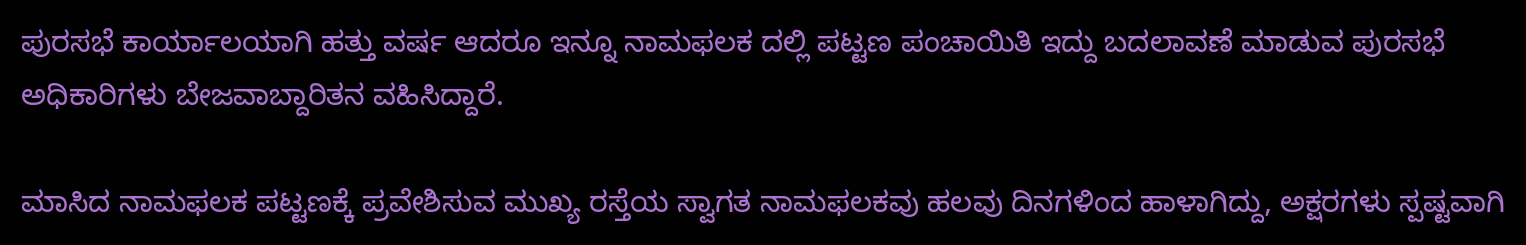ಪುರಸಭೆ ಕಾರ್ಯಾಲಯಾಗಿ ಹತ್ತು ವರ್ಷ ಆದರೂ ಇನ್ನೂ ನಾಮಫಲಕ ದಲ್ಲಿ ಪಟ್ಟಣ ಪಂಚಾಯಿತಿ ಇದ್ದು ಬದಲಾವಣೆ ಮಾಡುವ ಪುರಸಭೆ ಅಧಿಕಾರಿಗಳು ಬೇಜವಾಬ್ದಾರಿತನ ವಹಿಸಿದ್ದಾರೆ.

ಮಾಸಿದ ನಾಮಫಲಕ ಪಟ್ಟಣಕ್ಕೆ ಪ್ರವೇಶಿಸುವ ಮುಖ್ಯ ರಸ್ತೆಯ ಸ್ವಾಗತ ನಾಮಫಲಕವು ಹಲವು ದಿನಗಳಿಂದ ಹಾಳಾಗಿದ್ದು, ಅಕ್ಷರಗಳು ಸ್ಪಷ್ಟವಾಗಿ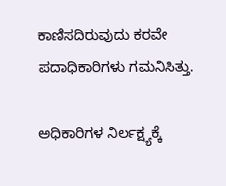ಕಾಣಿಸದಿರುವುದು ಕರವೇ ಪದಾಧಿಕಾರಿಗಳು ಗಮನಿಸಿತ್ತು.

ಅಧಿಕಾರಿಗಳ ನಿರ್ಲಕ್ಷ್ಯಕ್ಕೆ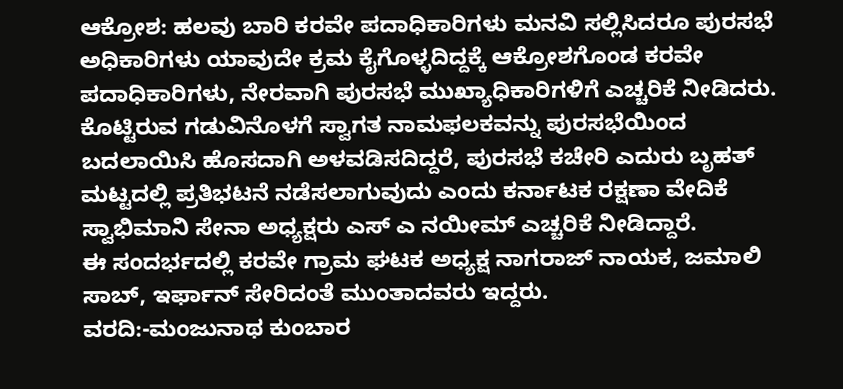ಆಕ್ರೋಶ: ಹಲವು ಬಾರಿ ಕರವೇ ಪದಾಧಿಕಾರಿಗಳು ಮನವಿ ಸಲ್ಲಿಸಿದರೂ ಪುರಸಭೆ ಅಧಿಕಾರಿಗಳು ಯಾವುದೇ ಕ್ರಮ ಕೈಗೊಳ್ಳದಿದ್ದಕ್ಕೆ ಆಕ್ರೋಶಗೊಂಡ ಕರವೇ ಪದಾಧಿಕಾರಿಗಳು, ನೇರವಾಗಿ ಪುರಸಭೆ ಮುಖ್ಯಾಧಿಕಾರಿಗಳಿಗೆ ಎಚ್ಚರಿಕೆ ನೀಡಿದರು.
ಕೊಟ್ಟಿರುವ ಗಡುವಿನೊಳಗೆ ಸ್ವಾಗತ ನಾಮಫಲಕವನ್ನು ಪುರಸಭೆಯಿಂದ ಬದಲಾಯಿಸಿ ಹೊಸದಾಗಿ ಅಳವಡಿಸದಿದ್ದರೆ, ಪುರಸಭೆ ಕಚೇರಿ ಎದುರು ಬೃಹತ್ ಮಟ್ಟದಲ್ಲಿ ಪ್ರತಿಭಟನೆ ನಡೆಸಲಾಗುವುದು ಎಂದು ಕರ್ನಾಟಕ ರಕ್ಷಣಾ ವೇದಿಕೆ ಸ್ವಾಭಿಮಾನಿ ಸೇನಾ ಅಧ್ಯಕ್ಷರು ಎಸ್ ಎ ನಯೀಮ್ ಎಚ್ಚರಿಕೆ ನೀಡಿದ್ದಾರೆ.
ಈ ಸಂದರ್ಭದಲ್ಲಿ ಕರವೇ ಗ್ರಾಮ ಘಟಕ ಅಧ್ಯಕ್ಷ ನಾಗರಾಜ್ ನಾಯಕ, ಜಮಾಲಿ ಸಾಬ್, ಇರ್ಫಾನ್ ಸೇರಿದಂತೆ ಮುಂತಾದವರು ಇದ್ದರು.
ವರದಿ:-ಮಂಜುನಾಥ ಕುಂಬಾರ